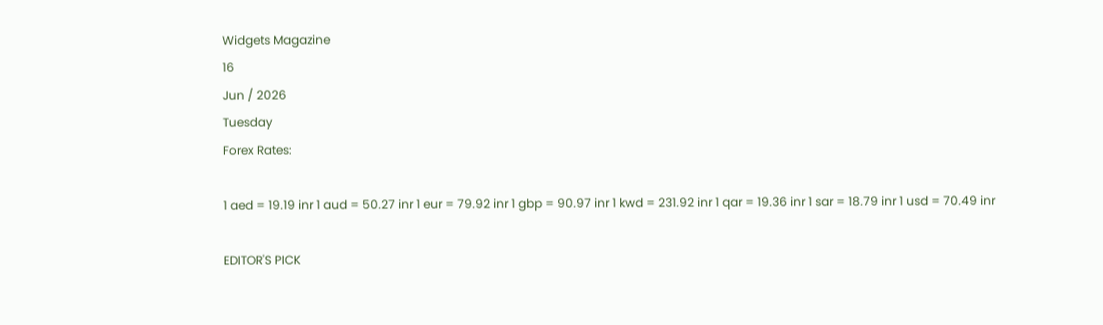Widgets Magazine
16
Jun / 2026
Tuesday
Forex Rates:

1 aed = 19.19 inr 1 aud = 50.27 inr 1 eur = 79.92 inr 1 gbp = 90.97 inr 1 kwd = 231.92 inr 1 qar = 19.36 inr 1 sar = 18.79 inr 1 usd = 70.49 inr

EDITOR'S PICK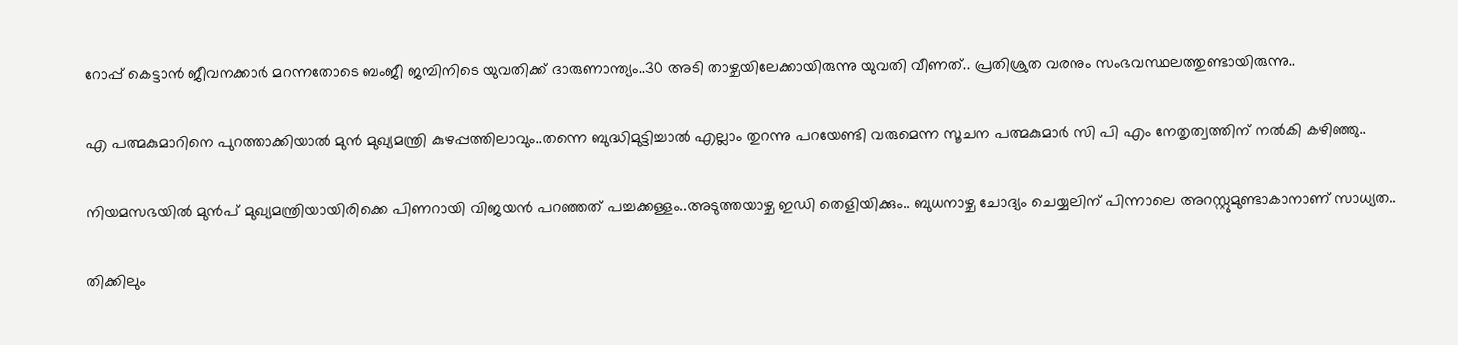റോപ്പ് കെട്ടാന്‍ ജീവനക്കാര്‍ മറന്നതോടെ ബംജീ ജമ്പിനിടെ യുവതിക്ക് ദാരുണാന്ത്യം..30 അടി താഴ്ചയിലേക്കായിരുന്നു യുവതി വീണത്.. പ്രതിശ്രുത വരനും സംഭവസ്ഥലത്തുണ്ടായിരുന്നു..


എ പത്മകുമാറിനെ പുറത്താക്കിയാൽ മുൻ മുഖ്യമന്ത്രി കുഴപ്പത്തിലാവും..തന്നെ ബുദ്ധിമുട്ടിച്ചാൽ എല്ലാം തുറന്നു പറയേണ്ടി വരുമെന്ന സൂചന പത്മകുമാർ സി പി എം നേതൃത്വത്തിന് നൽകി കഴിഞ്ഞു..


നിയമസഭയില്‍ മുന്‍പ് മുഖ്യമന്ത്രിയായിരിക്കെ പിണറായി വിജയന്‍ പറഞ്ഞത് പച്ചക്കള്ളം..അടുത്തയാഴ്ച ഇഡി തെളിയിക്കും.. ബുധനാഴ്ച ചോദ്യം ചെയ്യലിന് പിന്നാലെ അറസ്റ്റുമുണ്ടാകാനാണ് സാധ്യത..


തിക്കിലും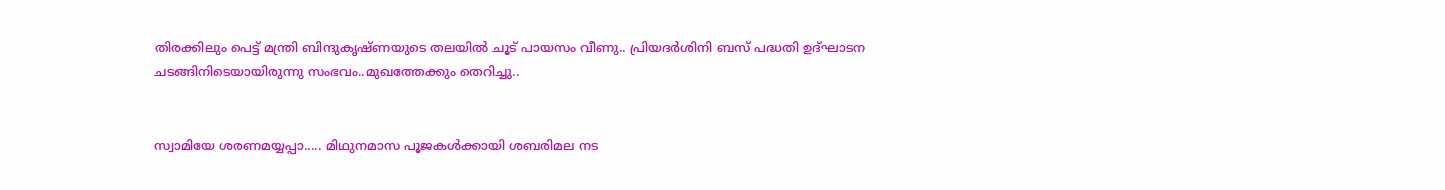തിരക്കിലും പെട്ട് മന്ത്രി ബിന്ദുകൃഷ്ണയുടെ തലയിൽ ചൂട് പായസം വീണു.. പ്രിയദർശിനി ബസ് പദ്ധതി ഉദ്ഘാടന ചടങ്ങിനിടെയായിരുന്നു സംഭവം..മുഖത്തേക്കും തെറിച്ചു..


സ്വാമിയേ ശരണമയ്യപ്പാ..... മിഥുനമാസ പൂജകൾക്കായി ശബരിമല നട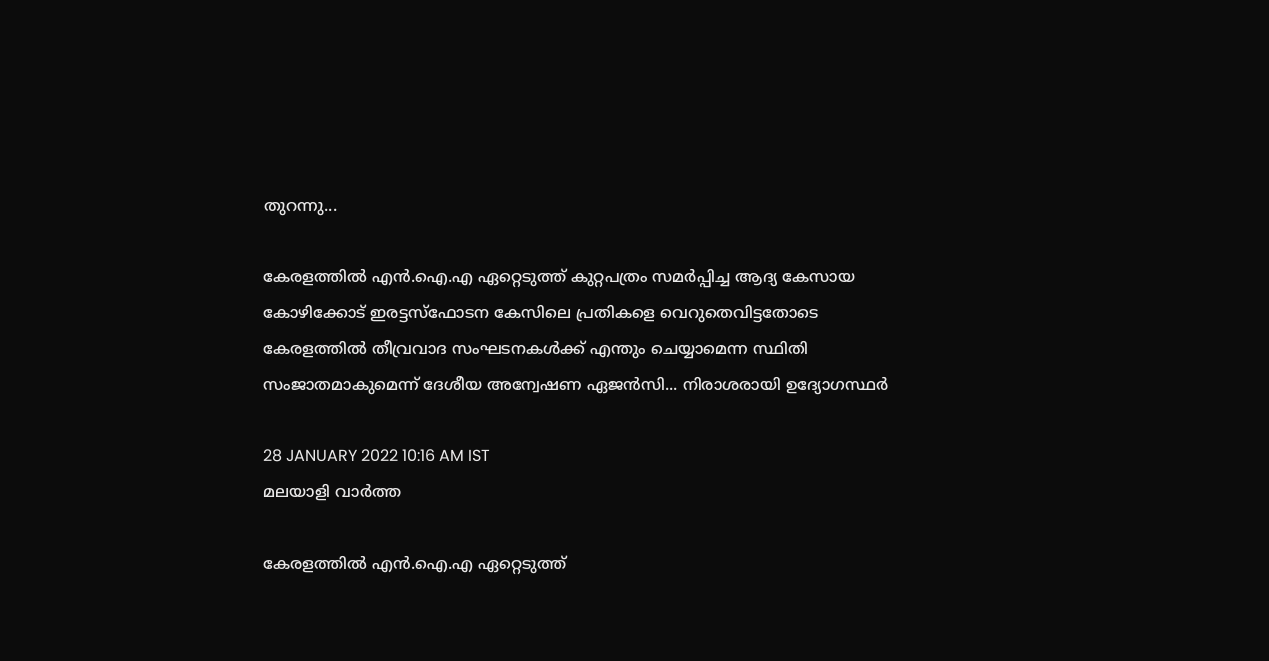തുറന്നു...

കേരളത്തില്‍ എന്‍.ഐ.എ ഏറ്റെടുത്ത് കുറ്റപത്രം സമര്‍പ്പിച്ച ആദ്യ കേസായ കോഴിക്കോട് ഇരട്ടസ്‌ഫോടന കേസിലെ പ്രതികളെ വെറുതെവിട്ടതോടെ കേരളത്തില്‍ തീവ്രവാദ സംഘടനകള്‍ക്ക് എന്തും ചെയ്യാമെന്ന സ്ഥിതി സംജാതമാകുമെന്ന് ദേശീയ അന്വേഷണ ഏജന്‍സി... നിരാശരായി ഉദ്യോഗസ്ഥര്‍

28 JANUARY 2022 10:16 AM IST
മലയാളി വാര്‍ത്ത

കേരളത്തില്‍ എന്‍.ഐ.എ ഏറ്റെടുത്ത്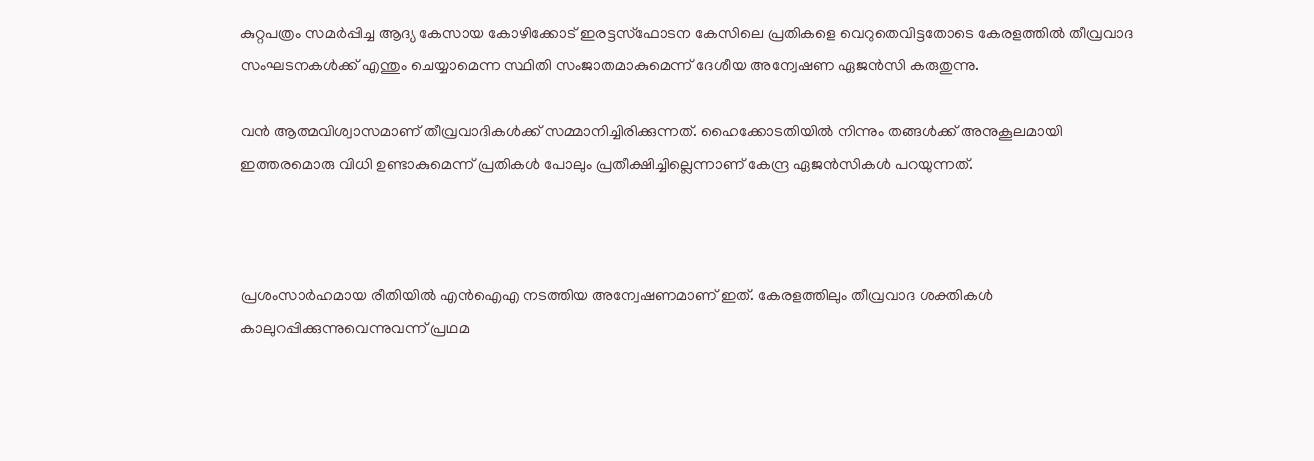കുറ്റപത്രം സമര്‍പ്പിച്ച ആദ്യ കേസായ കോഴിക്കോട് ഇരട്ടസ്‌ഫോടന കേസിലെ പ്രതികളെ വെറുതെവിട്ടതോടെ കേരളത്തില്‍ തീവ്രവാദ സംഘടനകള്‍ക്ക് എന്തും ചെയ്യാമെന്ന സ്ഥിതി സംജാതമാകുമെന്ന് ദേശീയ അന്വേഷണ ഏജന്‍സി കരുതുന്നു.

വന്‍ ആത്മവിശ്വാസമാണ് തീവ്രവാദികള്‍ക്ക് സമ്മാനിച്ചിരിക്കുന്നത്. ഹൈക്കോടതിയില്‍ നിന്നും തങ്ങള്‍ക്ക് അനുകൂലമായി ഇത്തരമൊരു വിധി ഉണ്ടാകുമെന്ന് പ്രതികള്‍ പോലും പ്രതീക്ഷിച്ചില്ലെന്നാണ് കേന്ദ്ര ഏജന്‍സികള്‍ പറയുന്നത്.



പ്രശംസാര്‍ഹമായ രീതിയില്‍ എന്‍ഐഎ നടത്തിയ അന്വേഷണമാണ് ഇത്. കേരളത്തിലും തീവ്രവാദ ശക്തികള്‍ കാലുറപ്പിക്കുന്നുവെന്നുവന്ന് പ്രഥമ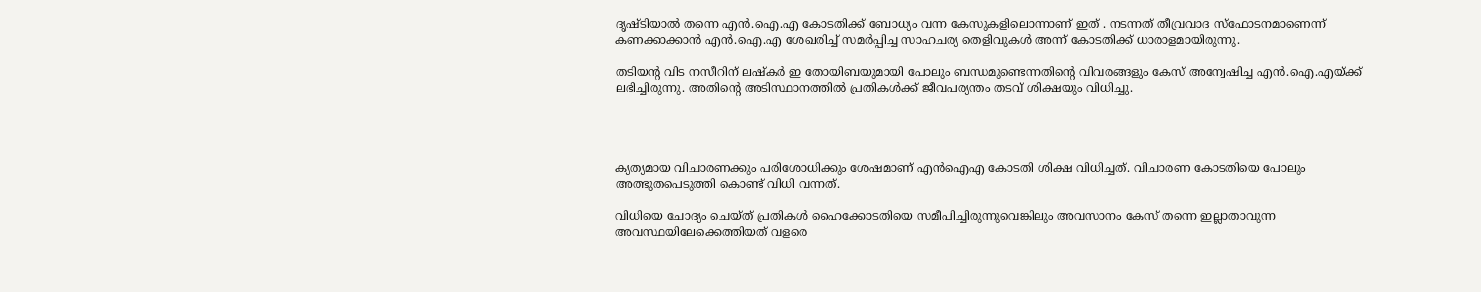ദൃഷ്ടിയാല്‍ തന്നെ എന്‍.ഐ.എ കോടതിക്ക് ബോധ്യം വന്ന കേസുകളിലൊന്നാണ് ഇത് . നടന്നത് തീവ്രവാദ സ്‌ഫോടനമാണെന്ന് കണക്കാക്കാന്‍ എന്‍.ഐ.എ ശേഖരിച്ച് സമര്‍പ്പിച്ച സാഹചര്യ തെളിവുകള്‍ അന്ന് കോടതിക്ക് ധാരാളമായിരുന്നു.

തടിയന്റ വിട നസീറിന് ലഷ്‌കര്‍ ഇ തോയിബയുമായി പോലും ബന്ധമുണ്ടെന്നതിന്റെ വിവരങ്ങളും കേസ് അന്വേഷിച്ച എന്‍.ഐ.എയ്ക്ക് ലഭിച്ചിരുന്നു. അതിന്റെ അടിസ്ഥാനത്തില്‍ പ്രതികള്‍ക്ക് ജീവപര്യന്തം തടവ് ശിക്ഷയും വിധിച്ചു.




ക്യത്യമായ വിചാരണക്കും പരിശോധിക്കും ശേഷമാണ് എന്‍ഐഎ കോടതി ശിക്ഷ വിധിച്ചത്. വിചാരണ കോടതിയെ പോലും അത്ഭുതപെടുത്തി കൊണ്ട് വിധി വന്നത്.

വിധിയെ ചോദ്യം ചെയ്ത് പ്രതികള്‍ ഹൈക്കോടതിയെ സമീപിച്ചിരുന്നുവെങ്കിലും അവസാനം കേസ് തന്നെ ഇല്ലാതാവുന്ന അവസ്ഥയിലേക്കെത്തിയത് വളരെ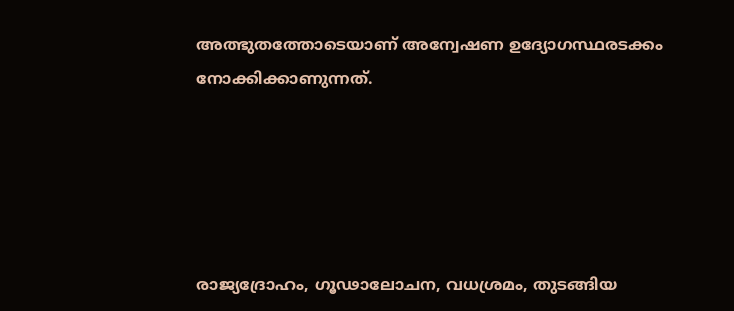അത്ഭുതത്തോടെയാണ് അന്വേഷണ ഉദ്യോഗസ്ഥരടക്കം നോക്കിക്കാണുന്നത്.





രാജ്യദ്രോഹം, ഗൂഢാലോചന, വധശ്രമം, തുടങ്ങിയ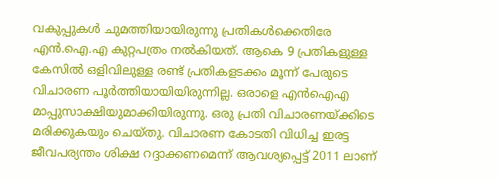വകുപ്പുകള്‍ ചുമത്തിയായിരുന്നു പ്രതികള്‍ക്കെതിരേ എന്‍.ഐ.എ കുറ്റപത്രം നല്‍കിയത്. ആകെ 9 പ്രതികളുള്ള കേസില്‍ ഒളിവിലുള്ള രണ്ട് പ്രതികളടക്കം മൂന്ന് പേരുടെ വിചാരണ പൂര്‍ത്തിയായിയിരുന്നില്ല. ഒരാളെ എന്‍ഐഎ മാപ്പുസാക്ഷിയുമാക്കിയിരുന്നു. ഒരു പ്രതി വിചാരണയ്ക്കിടെ മരിക്കുകയും ചെയ്തു. വിചാരണ കോടതി വിധിച്ച ഇരട്ട ജീവപര്യന്തം ശിക്ഷ റദ്ദാക്കണമെന്ന് ആവശ്യപ്പെട്ട് 2011 ലാണ്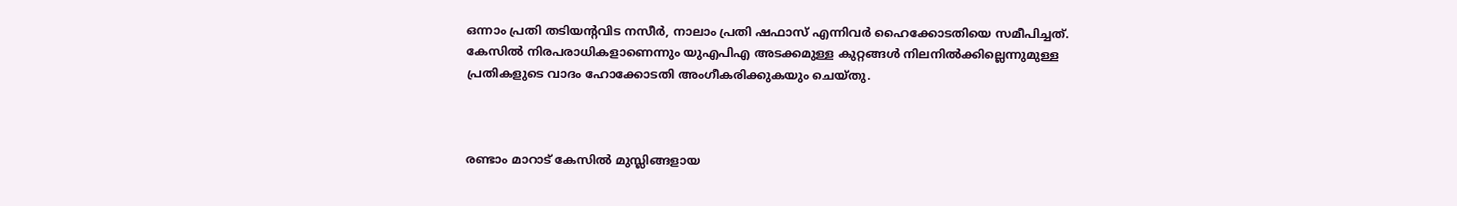ഒന്നാം പ്രതി തടിയന്റവിട നസീര്‍, നാലാം പ്രതി ഷഫാസ് എന്നിവര്‍ ഹൈക്കോടതിയെ സമീപിച്ചത്. കേസില്‍ നിരപരാധികളാണെന്നും യുഎപിഎ അടക്കമുള്ള കുറ്റങ്ങള്‍ നിലനില്‍ക്കില്ലെന്നുമുള്ള പ്രതികളുടെ വാദം ഹോക്കോടതി അംഗീകരിക്കുകയും ചെയ്തു.



രണ്ടാം മാറാട് കേസില്‍ മുസ്ലിങ്ങളായ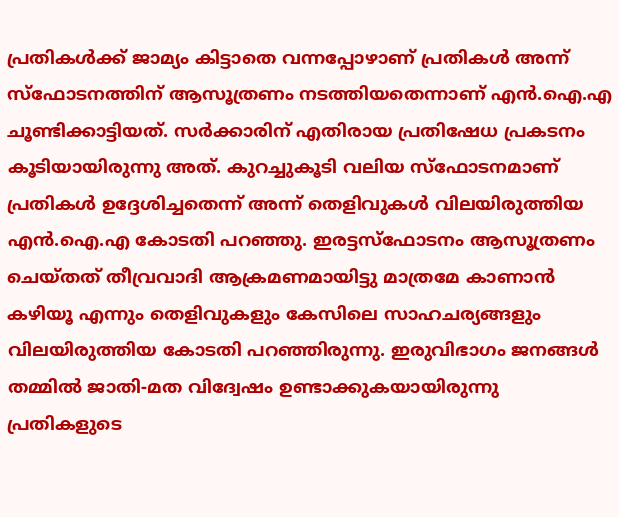പ്രതികള്‍ക്ക് ജാമ്യം കിട്ടാതെ വന്നപ്പോഴാണ് പ്രതികള്‍ അന്ന് സ്‌ഫോടനത്തിന് ആസൂത്രണം നടത്തിയതെന്നാണ് എന്‍.ഐ.എ ചൂണ്ടിക്കാട്ടിയത്. സര്‍ക്കാരിന് എതിരായ പ്രതിഷേധ പ്രകടനം കൂടിയായിരുന്നു അത്. കുറച്ചുകൂടി വലിയ സ്‌ഫോടനമാണ് പ്രതികള്‍ ഉദ്ദേശിച്ചതെന്ന് അന്ന് തെളിവുകള്‍ വിലയിരുത്തിയ എന്‍.ഐ.എ കോടതി പറഞ്ഞു. ഇരട്ടസ്‌ഫോടനം ആസൂത്രണം ചെയ്തത് തീവ്രവാദി ആക്രമണമായിട്ടു മാത്രമേ കാണാന്‍ കഴിയൂ എന്നും തെളിവുകളും കേസിലെ സാഹചര്യങ്ങളും വിലയിരുത്തിയ കോടതി പറഞ്ഞിരുന്നു. ഇരുവിഭാഗം ജനങ്ങള്‍ തമ്മില്‍ ജാതി-മത വിദ്വേഷം ഉണ്ടാക്കുകയായിരുന്നു പ്രതികളുടെ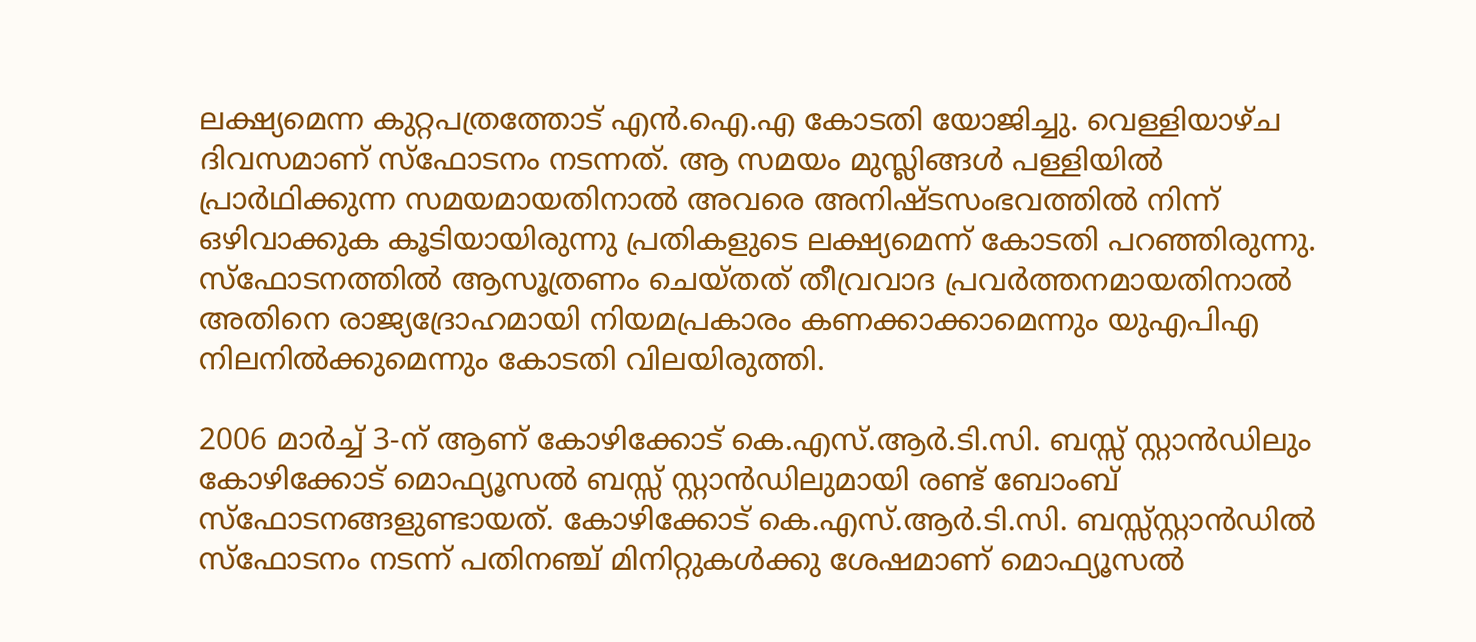ലക്ഷ്യമെന്ന കുറ്റപത്രത്തോട് എന്‍.ഐ.എ കോടതി യോജിച്ചു. വെള്ളിയാഴ്ച ദിവസമാണ് സ്‌ഫോടനം നടന്നത്. ആ സമയം മുസ്ലിങ്ങള്‍ പള്ളിയില്‍ പ്രാര്‍ഥിക്കുന്ന സമയമായതിനാല്‍ അവരെ അനിഷ്ടസംഭവത്തില്‍ നിന്ന് ഒഴിവാക്കുക കൂടിയായിരുന്നു പ്രതികളുടെ ലക്ഷ്യമെന്ന് കോടതി പറഞ്ഞിരുന്നു. സ്‌ഫോടനത്തില്‍ ആസൂത്രണം ചെയ്തത് തീവ്രവാദ പ്രവര്‍ത്തനമായതിനാല്‍ അതിനെ രാജ്യദ്രോഹമായി നിയമപ്രകാരം കണക്കാക്കാമെന്നും യുഎപിഎ നിലനില്‍ക്കുമെന്നും കോടതി വിലയിരുത്തി.

2006 മാര്‍ച്ച് 3-ന് ആണ് കോഴിക്കോട് കെ.എസ്.ആര്‍.ടി.സി. ബസ്സ് സ്റ്റാന്‍ഡിലും കോഴിക്കോട് മൊഫ്യൂസല്‍ ബസ്സ് സ്റ്റാന്‍ഡിലുമായി രണ്ട് ബോംബ് സ്‌ഫോടനങ്ങളുണ്ടായത്. കോഴിക്കോട് കെ.എസ്.ആര്‍.ടി.സി. ബസ്സ്സ്റ്റാന്‍ഡില്‍ സ്‌ഫോടനം നടന്ന് പതിനഞ്ച് മിനിറ്റുകള്‍ക്കു ശേഷമാണ് മൊഫ്യൂസല്‍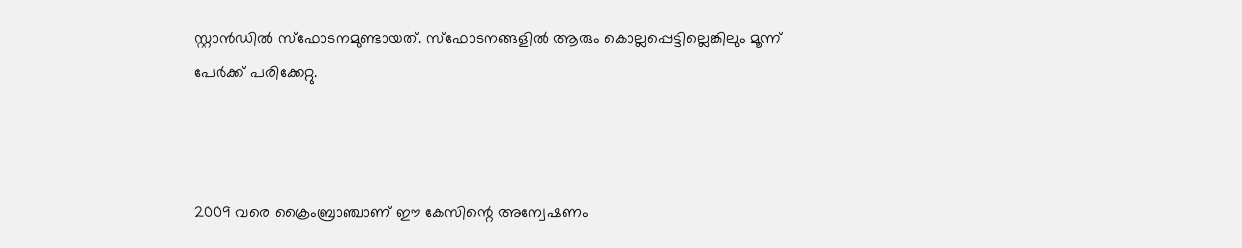സ്റ്റാന്‍ഡില്‍ സ്‌ഫോടനമുണ്ടായത്. സ്‌ഫോടനങ്ങളില്‍ ആരും കൊല്ലപ്പെട്ടില്ലെങ്കിലും മൂന്ന് പേര്‍ക്ക് പരിക്കേറ്റു.



2009 വരെ ക്രൈംബ്രാഞ്ചാണ് ഈ കേസിന്റെ അന്വേഷണം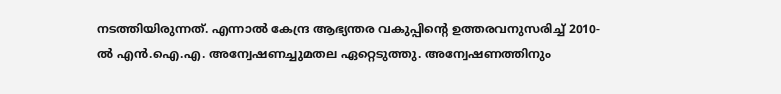നടത്തിയിരുന്നത്. എന്നാല്‍ കേന്ദ്ര ആഭ്യന്തര വകുപ്പിന്റെ ഉത്തരവനുസരിച്ച് 2010-ല്‍ എന്‍.ഐ.എ. അന്വേഷണച്ചുമതല ഏറ്റെടുത്തു. അന്വേഷണത്തിനും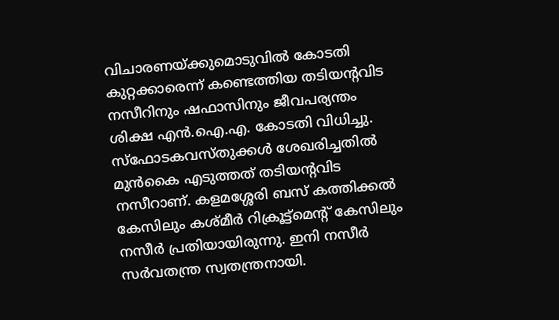വിചാരണയ്ക്കുമൊടുവില്‍ കോടതി കുറ്റക്കാരെന്ന് കണ്ടെത്തിയ തടിയന്റവിട നസീറിനും ഷഫാസിനും ജീവപര്യന്തം ശിക്ഷ എന്‍.ഐ.എ. കോടതി വിധിച്ചു. സ്‌ഫോടകവസ്തുക്കള്‍ ശേഖരിച്ചതില്‍ മുന്‍കൈ എടുത്തത് തടിയന്റവിട നസീറാണ്. കളമശ്ശേരി ബസ് കത്തിക്കല്‍ കേസിലും കശ്മീര്‍ റിക്രൂട്ട്‌മെന്റ് കേസിലും നസീര്‍ പ്രതിയായിരുന്നു. ഇനി നസീര്‍ സര്‍വതന്ത്ര സ്വതന്ത്രനായി.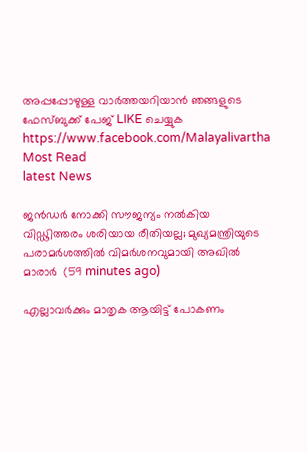അപ്പപ്പോഴുള്ള വാര്‍ത്തയറിയാന്‍ ഞങ്ങളുടെ ഫേസ്‌ബുക്ക്‌ പേജ് LIKE ചെയ്യുക
https://www.facebook.com/Malayalivartha
Most Read
latest News

ജന്‍ഡര്‍ നോക്കി സൗജന്യം നല്‍കിയ വിഡ്ഢിത്തരം ശരിയായ രീതിയല്ല; മുഖ്യമന്ത്രിയുടെ പരാമര്‍ശത്തില്‍ വിമര്‍ശനവുമായി അഖില്‍ മാരാര്‍  (59 minutes ago)

എല്ലാവര്‍ക്കും മാതൃക ആയിട്ട് പോകണം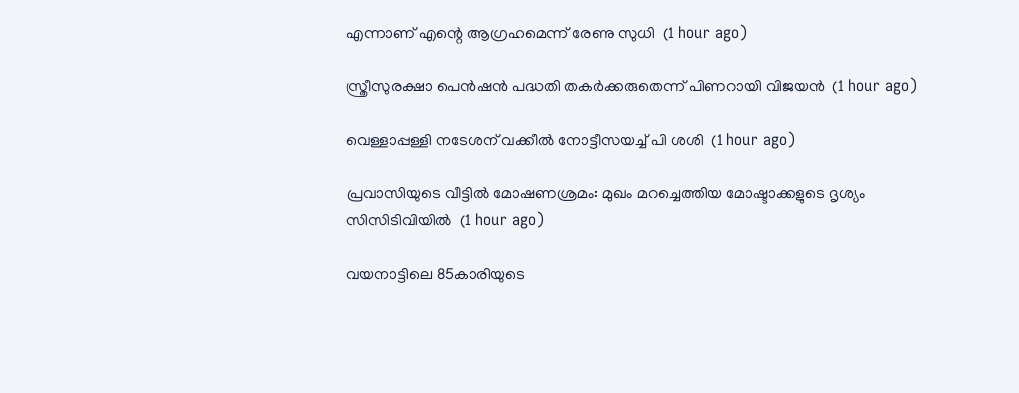എന്നാണ് എന്റെ ആഗ്രഹമെന്ന് രേണു സുധി  (1 hour ago)

സ്ത്രീസുരക്ഷാ പെന്‍ഷന്‍ പദ്ധതി തകര്‍ക്കരുതെന്ന് പിണറായി വിജയന്‍  (1 hour ago)

വെള്ളാപ്പള്ളി നടേശന് വക്കീല്‍ നോട്ടീസയച്ച് പി ശശി  (1 hour ago)

പ്രവാസിയുടെ വീട്ടില്‍ മോഷണശ്രമം: മുഖം മറച്ചെത്തിയ മോഷ്ടാക്കളുടെ ദൃശ്യം സിസിടിവിയില്‍  (1 hour ago)

വയനാട്ടിലെ 85കാരിയുടെ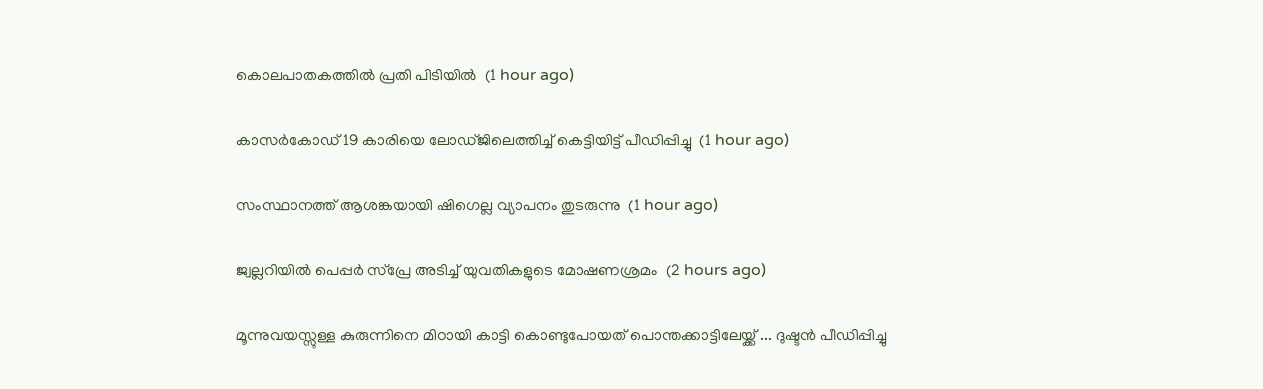കൊലപാതകത്തില്‍ പ്രതി പിടിയില്‍  (1 hour ago)

കാസര്‍കോഡ് 19 കാരിയെ ലോഡ്ജിലെത്തിച്ച് കെട്ടിയിട്ട് പീഡിപ്പിച്ചു  (1 hour ago)

സംസ്ഥാനത്ത് ആശങ്കയായി ഷിഗെല്ല വ്യാപനം തുടരുന്നു  (1 hour ago)

ജ്വല്ലറിയില്‍ പെപ്പര്‍ സ്‌പ്രേ അടിച്ച് യുവതികളുടെ മോഷണശ്രമം  (2 hours ago)

മൂന്നുവയസ്സുള്ള കുരുന്നിനെ മിഠായി കാട്ടി കൊണ്ടുപോയത് പൊന്തക്കാട്ടിലേയ്ക്ക് ... ദുഷ്ടൻ പീഡിപ്പിച്ചു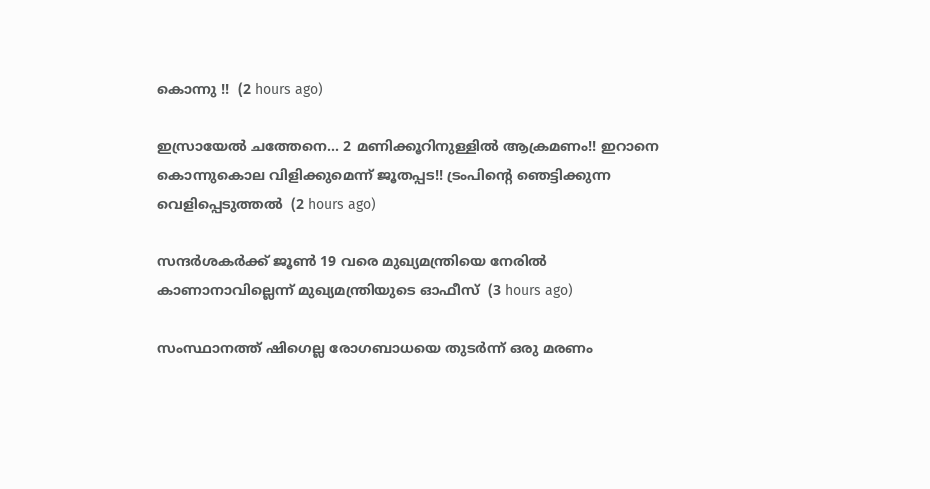കൊന്നു !!  (2 hours ago)

ഇസ്രായേൽ ചത്തേനെ... 2 മണിക്കൂറിനുള്ളിൽ ആക്രമണം!! ഇറാനെ കൊന്നുകൊല വിളിക്കുമെന്ന് ജൂതപ്പട!! ട്രംപിന്റെ ഞെട്ടിക്കുന്ന വെളിപ്പെടുത്തൽ  (2 hours ago)

സന്ദര്‍ശകര്‍ക്ക് ജൂണ്‍ 19 വരെ മുഖ്യമന്ത്രിയെ നേരില്‍ കാണാനാവില്ലെന്ന് മുഖ്യമന്ത്രിയുടെ ഓഫീസ്  (3 hours ago)

സംസ്ഥാനത്ത് ഷിഗെല്ല രോഗബാധയെ തുടര്‍ന്ന് ഒരു മരണം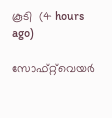കൂടി  (4 hours ago)

സോഫ്റ്റ്‌വെയര്‍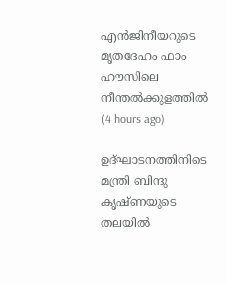എന്‍ജിനീയറുടെ മൃതദേഹം ഫാം ഹൗസിലെ നീന്തല്‍ക്കുളത്തില്‍  (4 hours ago)

ഉദ്ഘാടനത്തിനിടെ മന്ത്രി ബിന്ദു കൃഷ്ണയുടെ തലയില്‍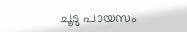ചൂടു പായസം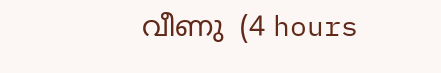വീണു  (4 hours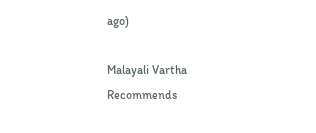ago)

Malayali Vartha Recommends